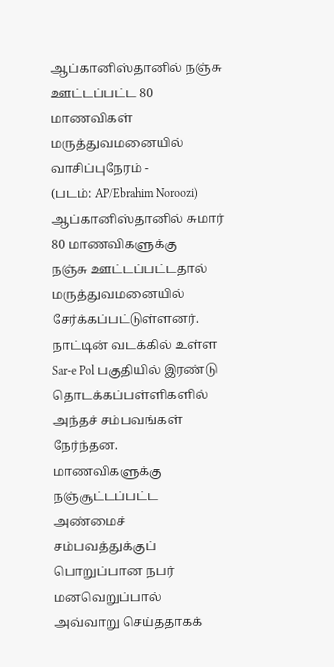ஆப்கானிஸ்தானில் நஞ்சு ஊட்டப்பட்ட 80 மாணவிகள் மருத்துவமனையில்
வாசிப்புநேரம் -
(படம்: AP/Ebrahim Noroozi)
ஆப்கானிஸ்தானில் சுமார் 80 மாணவிகளுக்கு
நஞ்சு ஊட்டப்பட்டதால் மருத்துவமனையில் சேர்க்கப்பட்டுள்ளனர்.
நாட்டின் வடக்கில் உள்ள Sar-e Pol பகுதியில் இரண்டு தொடக்கப்பள்ளிகளில் அந்தச் சம்பவங்கள் நேர்ந்தன.
மாணவிகளுக்கு நஞ்சூட்டப்பட்ட அண்மைச் சம்பவத்துக்குப் பொறுப்பான நபர் மனவெறுப்பால் அவ்வாறு செய்ததாகக்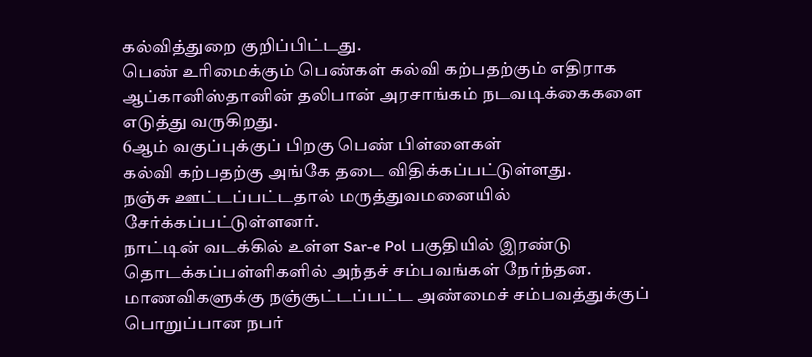கல்வித்துறை குறிப்பிட்டது.
பெண் உரிமைக்கும் பெண்கள் கல்வி கற்பதற்கும் எதிராக ஆப்கானிஸ்தானின் தலிபான் அரசாங்கம் நடவடிக்கைகளை எடுத்து வருகிறது.
6ஆம் வகுப்புக்குப் பிறகு பெண் பிள்ளைகள்
கல்வி கற்பதற்கு அங்கே தடை விதிக்கப்பட்டுள்ளது.
நஞ்சு ஊட்டப்பட்டதால் மருத்துவமனையில் சேர்க்கப்பட்டுள்ளனர்.
நாட்டின் வடக்கில் உள்ள Sar-e Pol பகுதியில் இரண்டு தொடக்கப்பள்ளிகளில் அந்தச் சம்பவங்கள் நேர்ந்தன.
மாணவிகளுக்கு நஞ்சூட்டப்பட்ட அண்மைச் சம்பவத்துக்குப் பொறுப்பான நபர்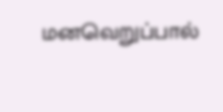மனவெறுப்பால்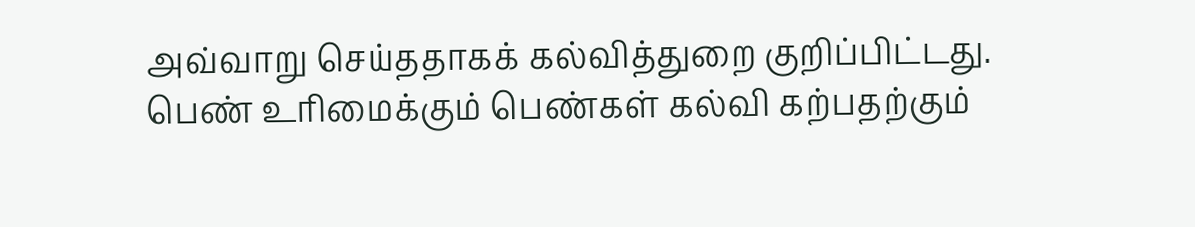அவ்வாறு செய்ததாகக் கல்வித்துறை குறிப்பிட்டது.
பெண் உரிமைக்கும் பெண்கள் கல்வி கற்பதற்கும்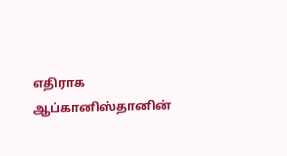எதிராக ஆப்கானிஸ்தானின்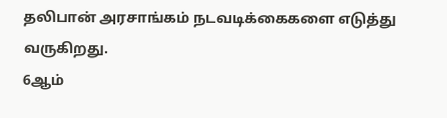தலிபான் அரசாங்கம் நடவடிக்கைகளை எடுத்து வருகிறது.
6ஆம்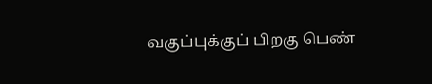வகுப்புக்குப் பிறகு பெண்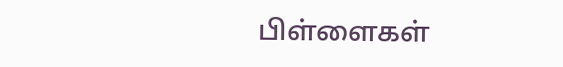பிள்ளைகள்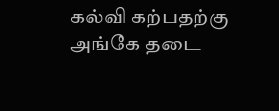கல்வி கற்பதற்கு அங்கே தடை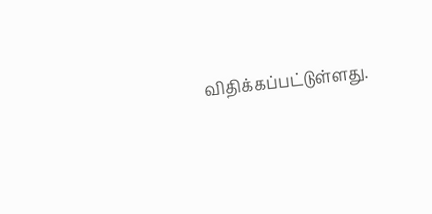விதிக்கப்பட்டுள்ளது.